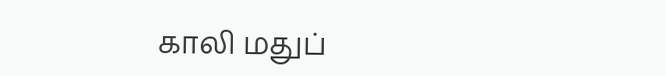காலி மதுப்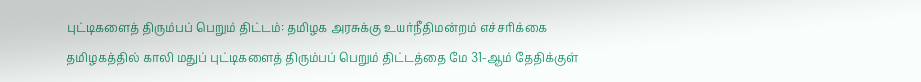புட்டிகளைத் திரும்பப் பெறும் திட்டம்: தமிழக அரசுக்கு உயர்நீதிமன்றம் எச்சரிக்கை
தமிழகத்தில் காலி மதுப் புட்டிகளைத் திரும்பப் பெறும் திட்டத்தை மே 31-ஆம் தேதிக்குள்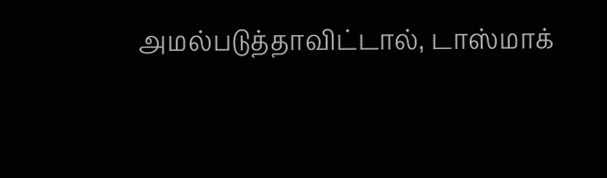அமல்படுத்தாவிட்டால், டாஸ்மாக்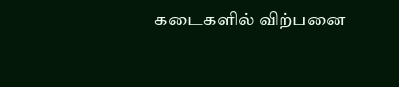கடைகளில் விற்பனை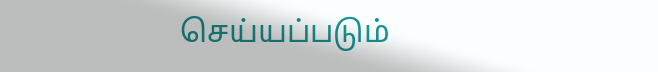செய்யப்படும்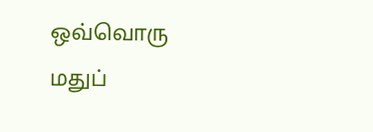ஒவ்வொரு மதுப்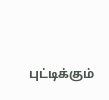புட்டிக்கும்